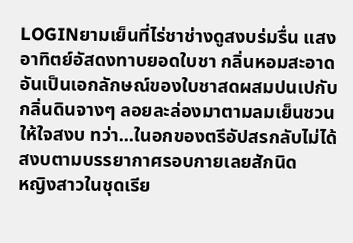LOGINยามเย็นที่ไร่ชาช่างดูสงบร่มรื่น แสงอาทิตย์อัสดงทาบยอดใบชา กลิ่นหอมสะอาดอันเป็นเอกลักษณ์ของใบชาสดผสมปนเปกับกลิ่นดินจางๆ ลอยละล่องมาตามลมเย็นชวนให้ใจสงบ ทว่า...ในอกของตรีอัปสรกลับไม่ได้สงบตามบรรยากาศรอบกายเลยสักนิด
หญิงสาวในชุดเรีย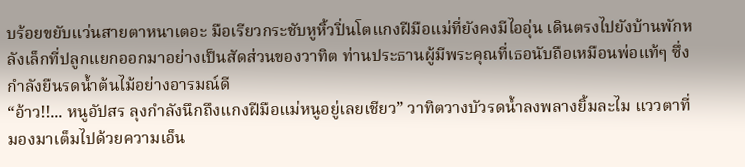บร้อยขยับแว่นสายตาหนาเตอะ มือเรียวกระชับหูหิ้วปิ่นโตแกงฝีมือแม่ที่ยังคงมีไออุ่น เดินตรงไปยังบ้านพักหลังเล็กที่ปลูกแยกออกมาอย่างเป็นสัดส่วนของวาทิต ท่านประธานผู้มีพระคุณที่เธอนับถือเหมือนพ่อแท้ๆ ซึ่งกำลังยืนรดน้ำต้นไม้อย่างอารมณ์ดี
“อ้าว!!... หนูอัปสร ลุงกำลังนึกถึงแกงฝีมือแม่หนูอยู่เลยเชียว” วาทิตวางบัวรดน้ำลงพลางยิ้มละไม แววตาที่มองมาเต็มไปด้วยความเอ็น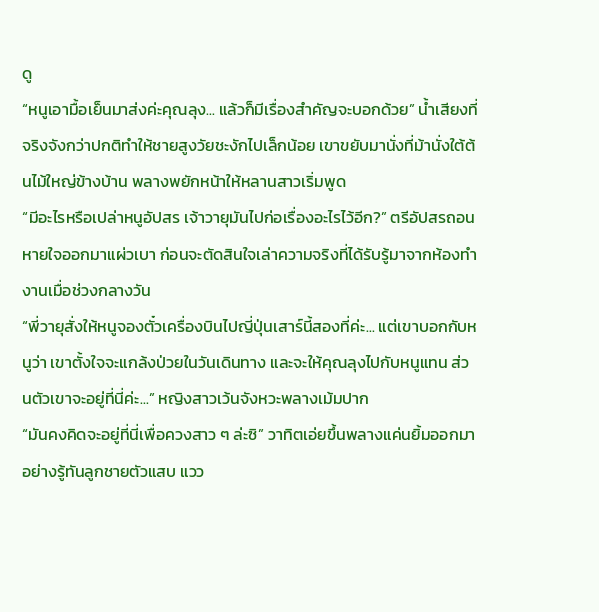ดู
“หนูเอามื้อเย็นมาส่งค่ะคุณลุง... แล้วก็มีเรื่องสำคัญจะบอกด้วย” น้ำเสียงที่จริงจังกว่าปกติทำให้ชายสูงวัยชะงักไปเล็กน้อย เขาขยับมานั่งที่ม้านั่งใต้ต้นไม้ใหญ่ข้างบ้าน พลางพยักหน้าให้หลานสาวเริ่มพูด
“มีอะไรหรือเปล่าหนูอัปสร เจ้าวายุมันไปก่อเรื่องอะไรไว้อีก?” ตรีอัปสรถอนหายใจออกมาแผ่วเบา ก่อนจะตัดสินใจเล่าความจริงที่ได้รับรู้มาจากห้องทำงานเมื่อช่วงกลางวัน
“พี่วายุสั่งให้หนูจองตั๋วเครื่องบินไปญี่ปุ่นเสาร์นี้สองที่ค่ะ... แต่เขาบอกกับหนูว่า เขาตั้งใจจะแกล้งป่วยในวันเดินทาง และจะให้คุณลุงไปกับหนูแทน ส่วนตัวเขาจะอยู่ที่นี่ค่ะ...” หญิงสาวเว้นจังหวะพลางเม้มปาก
“มันคงคิดจะอยู่ที่นี่เพื่อควงสาว ๆ ล่ะซิ” วาทิตเอ่ยขึ้นพลางแค่นยิ้มออกมาอย่างรู้ทันลูกชายตัวแสบ แวว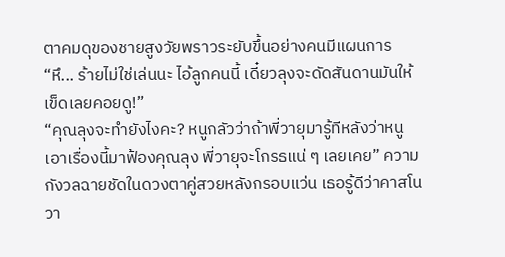ตาคมดุของชายสูงวัยพราวระยับขึ้นอย่างคนมีแผนการ
“หึ... ร้ายไม่ใช่เล่นนะ ไอ้ลูกคนนี้ เดี๋ยวลุงจะดัดสันดานมันให้เข็ดเลยคอยดู!”
“คุณลุงจะทำยังไงคะ? หนูกลัวว่าถ้าพี่วายุมารู้ทีหลังว่าหนูเอาเรื่องนี้มาฟ้องคุณลุง พี่วายุจะโกรธแน่ ๆ เลยเคย” ความกังวลฉายชัดในดวงตาคู่สวยหลังกรอบแว่น เธอรู้ดีว่าคาสโนวา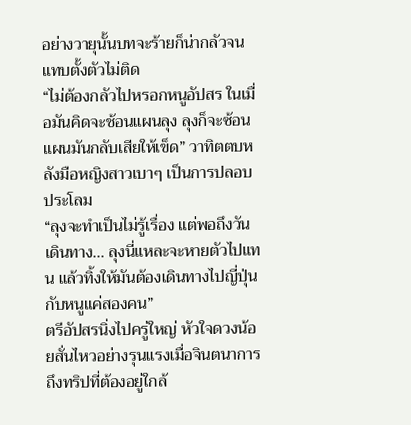อย่างวายุนั้นบทจะร้ายก็น่ากลัวจนแทบตั้งตัวไม่ติด
“ไม่ต้องกลัวไปหรอกหนูอัปสร ในเมื่อมันคิดจะช้อนแผนลุง ลุงก็จะซ้อนแผนมันกลับเสียให้เข็ด” วาทิตตบหลังมือหญิงสาวเบาๆ เป็นการปลอบประโลม
“ลุงจะทำเป็นไม่รู้เรื่อง แต่พอถึงวันเดินทาง... ลุงนี่แหละจะหายตัวไปแทน แล้วทิ้งให้มันต้องเดินทางไปญี่ปุ่นกับหนูแค่สองคน”
ตรีอัปสรนิ่งไปครู่ใหญ่ หัวใจดวงน้อยสั่นไหวอย่างรุนแรงเมื่อจินตนาการถึงทริปที่ต้องอยู่ใกล้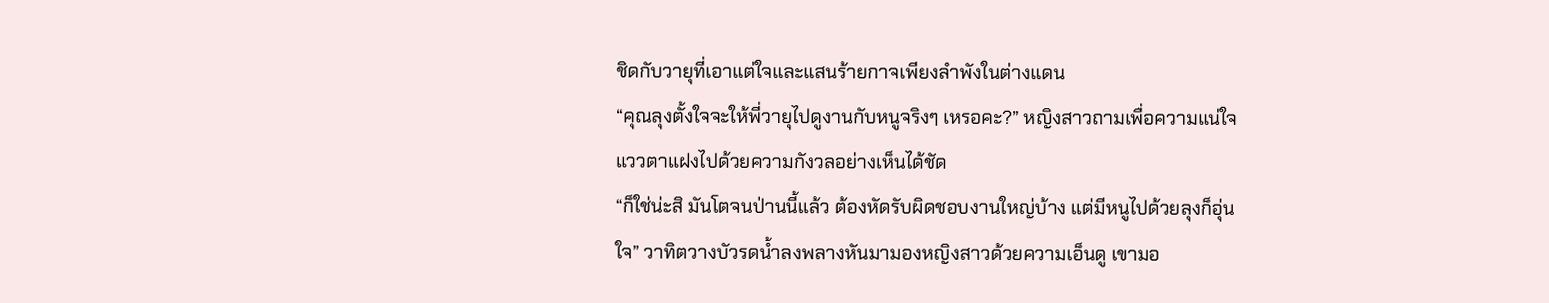ชิดกับวายุที่เอาแต่ใจและแสนร้ายกาจเพียงลำพังในต่างแดน
“คุณลุงตั้งใจจะให้พี่วายุไปดูงานกับหนูจริงๆ เหรอคะ?” หญิงสาวถามเพื่อความแน่ใจ แววตาแฝงไปด้วยความกังวลอย่างเห็นได้ชัด
“ก็ใช่น่ะสิ มันโตจนป่านนี้แล้ว ต้องหัดรับผิดชอบงานใหญ่บ้าง แต่มีหนูไปด้วยลุงก็อุ่นใจ” วาทิตวางบัวรดน้ำลงพลางหันมามองหญิงสาวด้วยความเอ็นดู เขามอ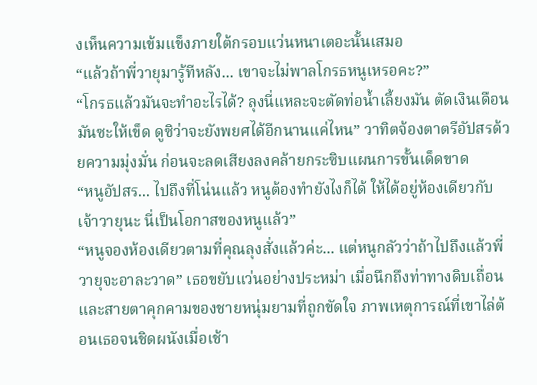งเห็นความเข้มแข็งภายใต้กรอบแว่นหนาเตอะนั้นเสมอ
“แล้วถ้าพี่วายุมารู้ทีหลัง... เขาจะไม่พาลโกรธหนูเหรอคะ?”
“โกรธแล้วมันจะทำอะไรได้? ลุงนี่แหละจะตัดท่อน้ำเลี้ยงมัน ตัดเงินเดือนมันซะให้เข็ด ดูซิว่าจะยังพยศได้อีกนานแค่ไหน” วาทิตจ้องตาตรีอัปสรด้วยความมุ่งมั่น ก่อนจะลดเสียงลงคล้ายกระซิบแผนการขั้นเด็ดขาด
“หนูอัปสร... ไปถึงที่โน่นแล้ว หนูต้องทำยังไงก็ได้ ให้ได้อยู่ห้องเดียวกับเจ้าวายุนะ นี่เป็นโอกาสของหนูแล้ว”
“หนูจองห้องเดียวตามที่คุณลุงสั่งแล้วค่ะ... แต่หนูกลัวว่าถ้าไปถึงแล้วพี่วายุจะอาละวาด” เธอขยับแว่นอย่างประหม่า เมื่อนึกถึงท่าทางดิบเถื่อนและสายตาคุกคามของชายหนุ่มยามที่ถูกขัดใจ ภาพเหตุการณ์ที่เขาไล่ต้อนเธอจนชิดผนังเมื่อเช้า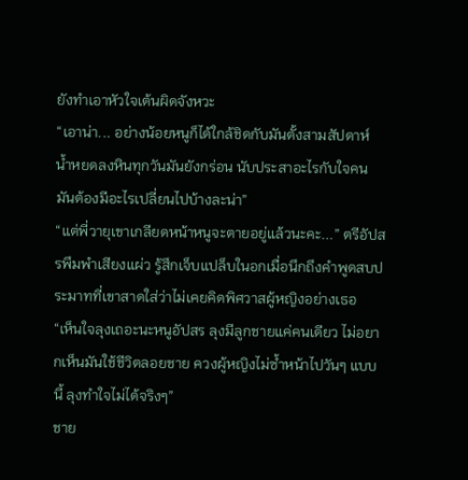ยังทำเอาหัวใจเต้นผิดจังหวะ
“เอาน่า... อย่างน้อยหนูก็ได้ใกล้ชิดกับมันตั้งสามสัปดาห์ น้ำหยดลงหินทุกวันมันยังกร่อน นับประสาอะไรกับใจคน มันต้องมีอะไรเปลี่ยนไปบ้างละน่า”
“แต่พี่วายุเขาเกลียดหน้าหนูจะตายอยู่แล้วนะคะ...” ตรีอัปสรพึมพำเสียงแผ่ว รู้สึกเจ็บแปล็บในอกเมื่อนึกถึงคำพูดสบประมาทที่เขาสาดใส่ว่าไม่เคยคิดพิศวาสผู้หญิงอย่างเธอ
“เห็นใจลุงเถอะนะหนูอัปสร ลุงมีลูกชายแค่คนเดียว ไม่อยากเห็นมันใช้ชีวิตลอยชาย ควงผู้หญิงไม่ซ้ำหน้าไปวันๆ แบบนี้ ลุงทำใจไม่ได้จริงๆ”
ชาย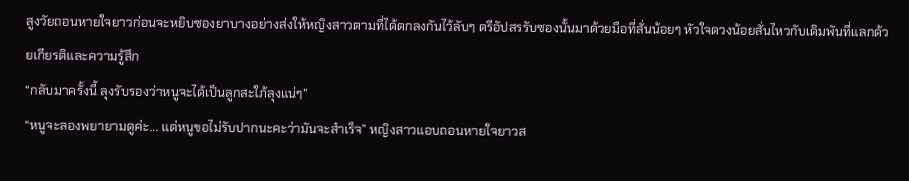สูงวัยถอนหายใจยาวก่อนจะหยิบซองยาบางอย่างส่งให้หญิงสาวตามที่ได้ตกลงกันไว้ลับๆ ตรีอัปสรรับซองนั้นมาด้วยมือที่สั่นน้อยๆ หัวใจดวงน้อยสั่นไหวกับเดิมพันที่แลกด้วยเกียรติและความรู้สึก
“กลับมาครั้งนี้ ลุงรับรองว่าหนูจะได้เป็นลูกสะใภ้ลุงแน่ๆ”
“หนูจะลองพยายามดูค่ะ... แต่หนูขอไม่รับปากนะคะว่ามันจะสำเร็จ” หญิงสาวแอบถอนหายใจยาวส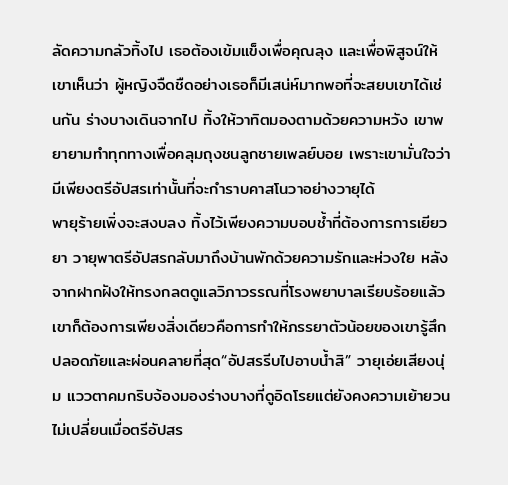ลัดความกลัวทิ้งไป เธอต้องเข้มแข็งเพื่อคุณลุง และเพื่อพิสูจน์ให้เขาเห็นว่า ผู้หญิงจืดชืดอย่างเธอก็มีเสน่ห์มากพอที่จะสยบเขาได้เช่นกัน ร่างบางเดินจากไป ทิ้งให้วาทิตมองตามด้วยความหวัง เขาพยายามทำทุกทางเพื่อคลุมถุงชนลูกชายเพลย์บอย เพราะเขามั่นใจว่ามีเพียงตรีอัปสรเท่านั้นที่จะกำราบคาสโนวาอย่างวายุได้
พายุร้ายเพิ่งจะสงบลง ทิ้งไว้เพียงความบอบช้ำที่ต้องการการเยียวยา วายุพาตรีอัปสรกลับมาถึงบ้านพักด้วยความรักและห่วงใย หลังจากฝากฝังให้ทรงกลตดูแลวิภาวรรณที่โรงพยาบาลเรียบร้อยแล้ว เขาก็ต้องการเพียงสิ่งเดียวคือการทำให้ภรรยาตัวน้อยของเขารู้สึกปลอดภัยและผ่อนคลายที่สุด“อัปสรรีบไปอาบน้ำสิ” วายุเอ่ยเสียงนุ่ม แววตาคมกริบจ้องมองร่างบางที่ดูอิดโรยแต่ยังคงความเย้ายวนไม่เปลี่ยนเมื่อตรีอัปสร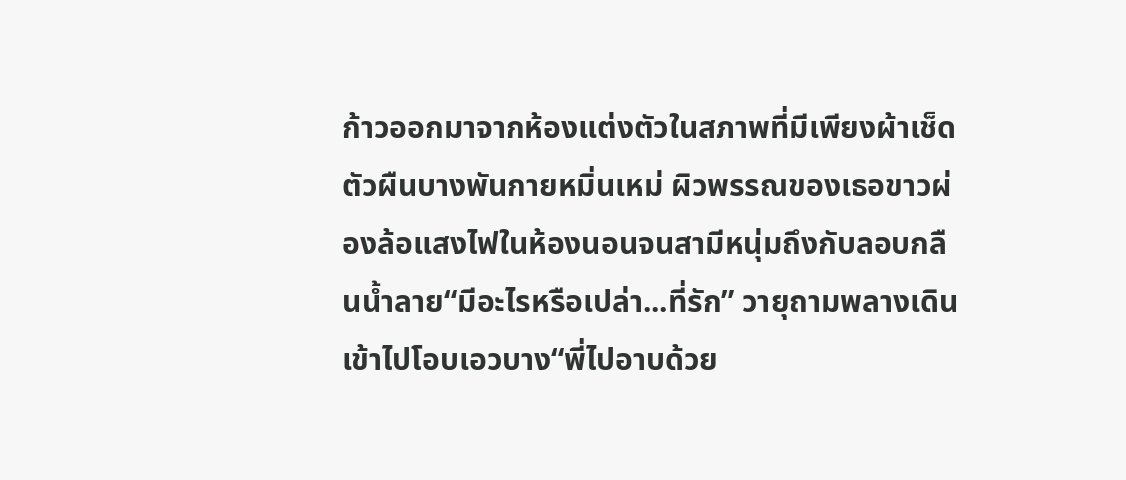ก้าวออกมาจากห้องแต่งตัวในสภาพที่มีเพียงผ้าเช็ดตัวผืนบางพันกายหมิ่นเหม่ ผิวพรรณของเธอขาวผ่องล้อแสงไฟในห้องนอนจนสามีหนุ่มถึงกับลอบกลืนน้ำลาย“มีอะไรหรือเปล่า...ที่รัก” วายุถามพลางเดินเข้าไปโอบเอวบาง“พี่ไปอาบด้วย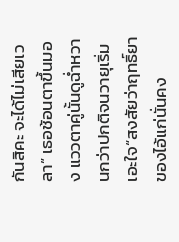กันสิคะ จะได้ไม่เสียเวลา” เธอช้อนตาขึ้นมอง แววตาคู่นั้นดูฉ่ำหวานกว่าปกติจนวายุเริ่มเอะใจ“สงสัยว่าฤทธิ์ยาของไอ้แก่นั่นคง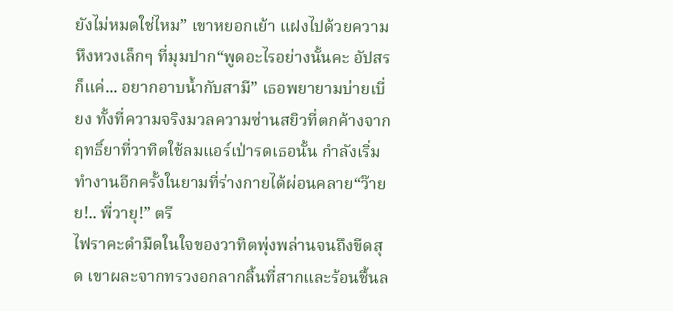ยังไม่หมดใช่ไหม” เขาหยอกเย้า แฝงไปด้วยความหึงหวงเล็กๆ ที่มุมปาก“พูดอะไรอย่างนั้นคะ อัปสรก็แค่... อยากอาบน้ำกับสามี” เธอพยายามบ่ายเบี่ยง ทั้งที่ความจริงมวลความซ่านสยิวที่ตกค้างจากฤทธิ์ยาที่วาทิตใช้ลมแอร์เป่ารดเธอนั้น กำลังเริ่มทำงานอีกครั้งในยามที่ร่างกายได้ผ่อนคลาย“ว๊ายย!.. พี่วายุ!” ตรี
ไฟราคะดำมืดในใจของวาทิตพุ่งพล่านจนถึงขีดสุด เขาผละจากทรวงอกลากลิ้นที่สากและร้อนชื้นล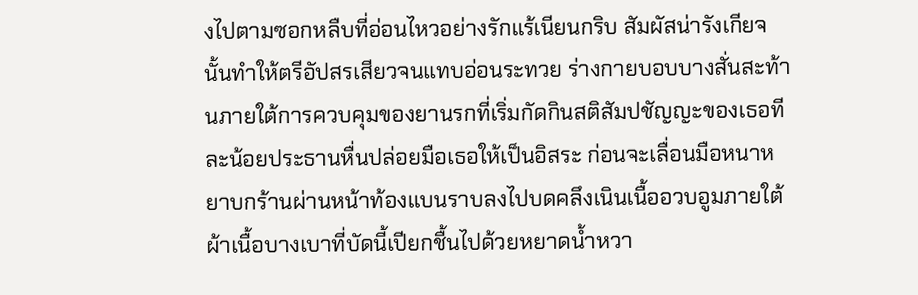งไปตามซอกหลืบที่อ่อนไหวอย่างรักแร้เนียนกริบ สัมผัสน่ารังเกียจนั้นทำให้ตรีอัปสรเสียวจนแทบอ่อนระทวย ร่างกายบอบบางสั่นสะท้านภายใต้การควบคุมของยานรกที่เริ่มกัดกินสติสัมปชัญญะของเธอทีละน้อยประธานหื่นปล่อยมือเธอให้เป็นอิสระ ก่อนจะเลื่อนมือหนาหยาบกร้านผ่านหน้าท้องแบนราบลงไปบดคลึงเนินเนื้ออวบอูมภายใต้ผ้าเนื้อบางเบาที่บัดนี้เปียกชื้นไปด้วยหยาดน้ำหวา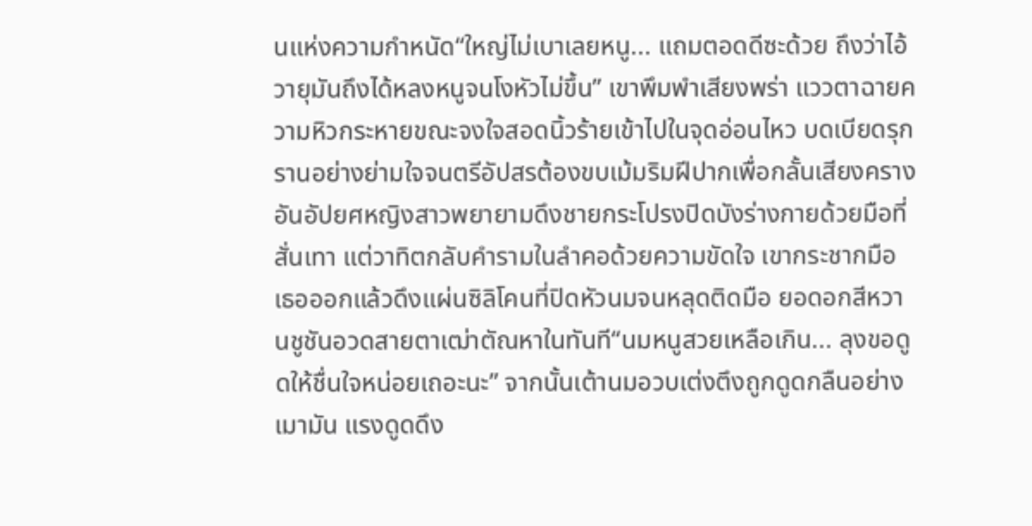นแห่งความกำหนัด“ใหญ่ไม่เบาเลยหนู... แถมตอดดีซะด้วย ถึงว่าไอ้วายุมันถึงได้หลงหนูจนโงหัวไม่ขึ้น” เขาพึมพำเสียงพร่า แววตาฉายความหิวกระหายขณะจงใจสอดนิ้วร้ายเข้าไปในจุดอ่อนไหว บดเบียดรุกรานอย่างย่ามใจจนตรีอัปสรต้องขบเม้มริมฝีปากเพื่อกลั้นเสียงครางอันอัปยศหญิงสาวพยายามดึงชายกระโปรงปิดบังร่างกายด้วยมือที่สั่นเทา แต่วาทิตกลับคำรามในลำคอด้วยความขัดใจ เขากระชากมือเธอออกแล้วดึงแผ่นซิลิโคนที่ปิดหัวนมจนหลุดติดมือ ยอดอกสีหวานชูชันอวดสายตาเฒ่าตัณหาในทันที“นมหนูสวยเหลือเกิน... ลุงขอดูดให้ชื่นใจหน่อยเถอะนะ” จากนั้นเต้านมอวบเต่งตึงถูกดูดกลืนอย่างเมามัน แรงดูดดึง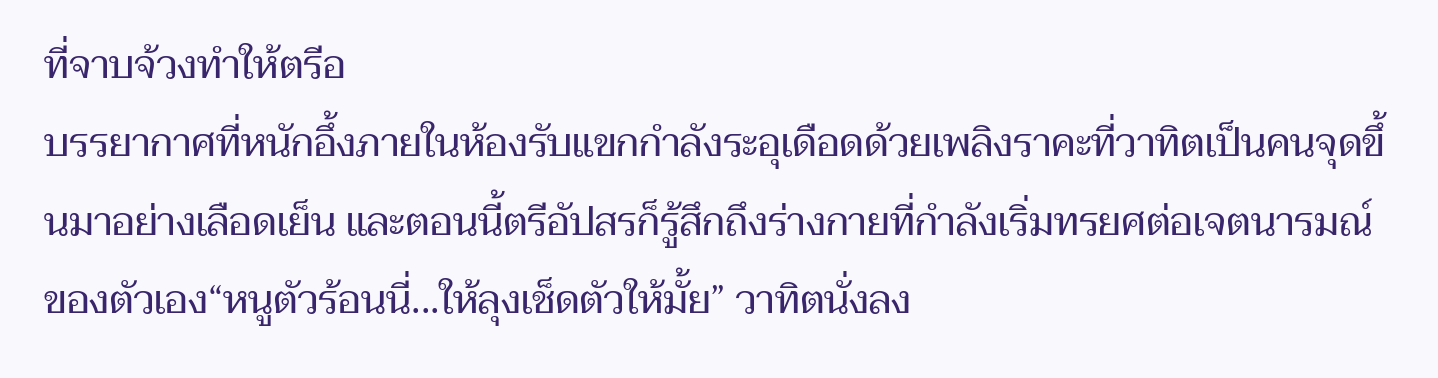ที่จาบจ้วงทำให้ตรีอ
บรรยากาศที่หนักอึ้งภายในห้องรับแขกกำลังระอุเดือดด้วยเพลิงราคะที่วาทิตเป็นคนจุดขึ้นมาอย่างเลือดเย็น และตอนนี้ตรีอัปสรก็รู้สึกถึงร่างกายที่กำลังเริ่มทรยศต่อเจตนารมณ์ของตัวเอง“หนูตัวร้อนนี่...ให้ลุงเช็ดตัวให้มั้ย” วาทิตนั่งลง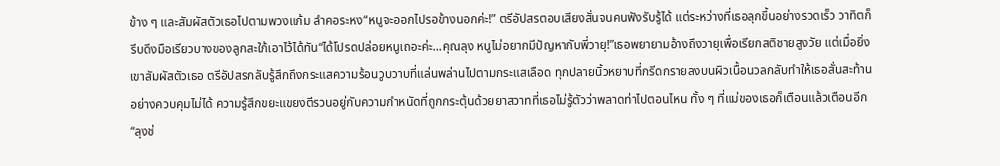ข้าง ๆ และสัมผัสตัวเธอไปตามพวงแก้ม ลำคอระหง“หนูจะออกไปรอข้างนอกค่ะ!” ตรีอัปสรตอบเสียงสั่นจนคนฟังรับรู้ได้ แต่ระหว่างที่เธอลุกขึ้นอย่างรวดเร็ว วาทิตก็รีบดึงมือเรียวบางของลูกสะใภ้เอาไว้ได้ทัน“ได้โปรดปล่อยหนูเถอะค่ะ...คุณลุง หนูไม่อยากมีปัญหากับพี่วายุ!”เธอพยายามอ้างถึงวายุเพื่อเรียกสติชายสูงวัย แต่เมื่อยิ่งเขาสัมผัสตัวเธอ ตรีอัปสรกลับรู้สึกถึงกระแสความร้อนวูบวาบที่แล่นพล่านไปตามกระแสเลือด ทุกปลายนิ้วหยาบที่กรีดกรายลงบนผิวเนื้อนวลกลับทำให้เธอสั่นสะท้านอย่างควบคุมไม่ได้ ความรู้สึกขยะแขยงตีรวนอยู่กับความกำหนัดที่ถูกกระตุ้นด้วยยาสวาทที่เธอไม่รู้ตัวว่าพลาดท่าไปตอนไหน ทั้ง ๆ ที่แม่ของเธอก็เตือนแล้วเตือนอีก“ลุงช่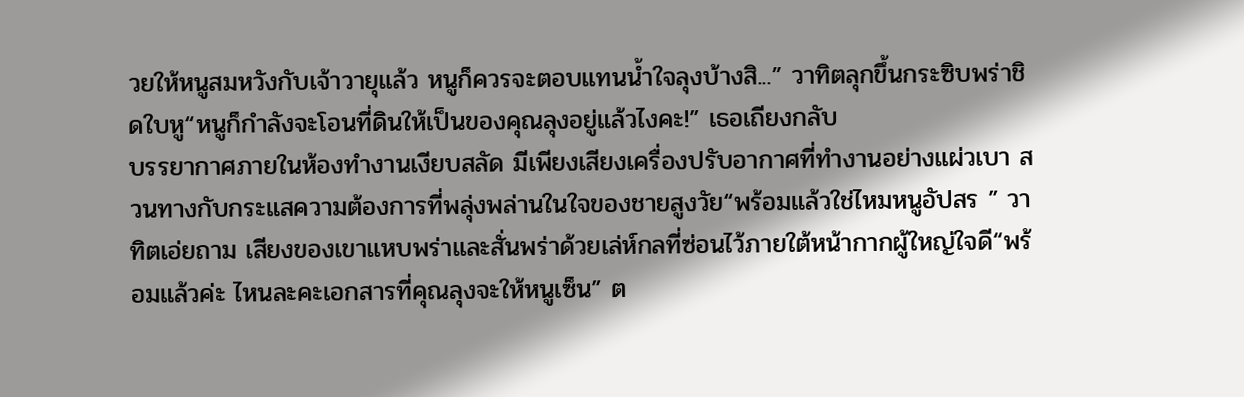วยให้หนูสมหวังกับเจ้าวายุแล้ว หนูก็ควรจะตอบแทนน้ำใจลุงบ้างสิ...” วาทิตลุกขึ้นกระซิบพร่าชิดใบหู“หนูก็กำลังจะโอนที่ดินให้เป็นของคุณลุงอยู่แล้วไงคะ!” เธอเถียงกลับ
บรรยากาศภายในห้องทำงานเงียบสลัด มีเพียงเสียงเครื่องปรับอากาศที่ทำงานอย่างแผ่วเบา สวนทางกับกระแสความต้องการที่พลุ่งพล่านในใจของชายสูงวัย“พร้อมแล้วใช่ไหมหนูอัปสร ” วาทิตเอ่ยถาม เสียงของเขาแหบพร่าและสั่นพร่าด้วยเล่ห์กลที่ซ่อนไว้ภายใต้หน้ากากผู้ใหญ่ใจดี“พร้อมแล้วค่ะ ไหนละคะเอกสารที่คุณลุงจะให้หนูเซ็น” ต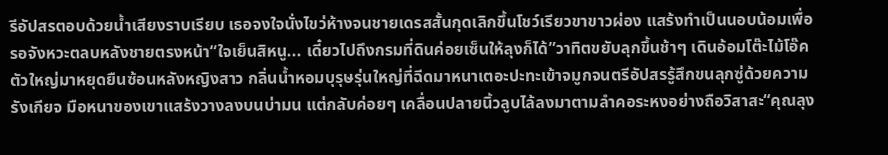รีอัปสรตอบด้วยน้ำเสียงราบเรียบ เธอจงใจนั่งไขว่ห้างจนชายเดรสสั้นกุดเลิกขึ้นโชว์เรียวขาขาวผ่อง แสร้งทำเป็นนอบน้อมเพื่อรอจังหวะตลบหลังชายตรงหน้า“ใจเย็นสิหนู... เดี๋ยวไปถึงกรมที่ดินค่อยเซ็นให้ลุงก็ได้”วาทิตขยับลุกขึ้นช้าๆ เดินอ้อมโต๊ะไม้โอ๊คตัวใหญ่มาหยุดยืนซ้อนหลังหญิงสาว กลิ่นน้ำหอมบุรุษรุ่นใหญ่ที่ฉีดมาหนาเตอะปะทะเข้าจมูกจนตรีอัปสรรู้สึกขนลุกซู่ด้วยความรังเกียจ มือหนาของเขาแสร้งวางลงบนบ่ามน แต่กลับค่อยๆ เคลื่อนปลายนิ้วลูบไล้ลงมาตามลำคอระหงอย่างถือวิสาสะ“คุณลุง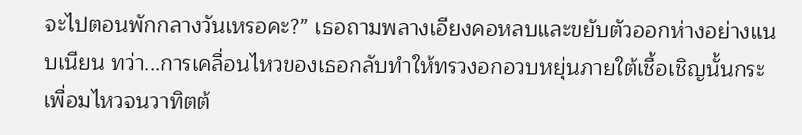จะไปตอนพักกลางวันเหรอคะ?” เธอถามพลางเอียงคอหลบและขยับตัวออกห่างอย่างแนบเนียน ทว่า...การเคลื่อนไหวของเธอกลับทำให้ทรวงอกอวบหยุ่นภายใต้เชื้อเชิญนั้นกระเพื่อมไหวจนวาทิตต้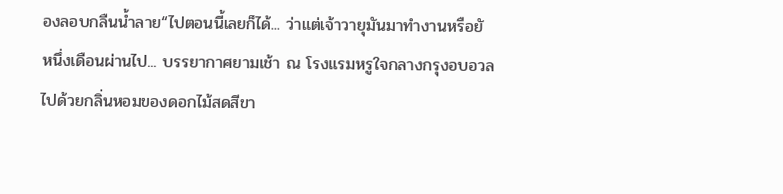องลอบกลืนน้ำลาย“ไปตอนนี้เลยก็ได้... ว่าแต่เจ้าวายุมันมาทำงานหรือยั
หนึ่งเดือนผ่านไป... บรรยากาศยามเช้า ณ โรงแรมหรูใจกลางกรุงอบอวลไปด้วยกลิ่นหอมของดอกไม้สดสีขา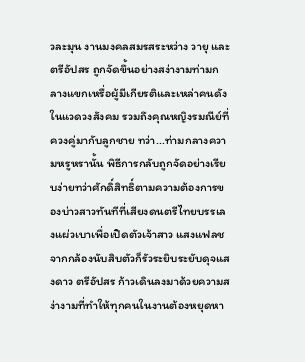วละมุน งานมงคลสมรสระหว่าง วายุ และ ตรีอัปสร ถูกจัดขึ้นอย่างสง่างามท่ามกลางแขกเหรื่อผู้มีเกียรติและเหล่าคนดังในแวดวงสังคม รวมถึงคุณหญิงรมณีย์ที่ควงคู่มากับลูกชาย ทว่า...ท่ามกลางความหรูหรานั้น พิธีการกลับถูกจัดอย่างเรียบง่ายทว่าศักดิ์สิทธิ์ตามความต้องการของบ่าวสาวทันทีที่เสียงดนตรีไทยบรรเลงแผ่วเบาเพื่อเปิดตัวเจ้าสาว แสงแฟลชจากกล้องนับสิบตัวก็รัวระยิบระยับดุจแสงดาว ตรีอัปสร ก้าวเดินลงมาด้วยความสง่างามที่ทำให้ทุกคนในงานต้องหยุดหา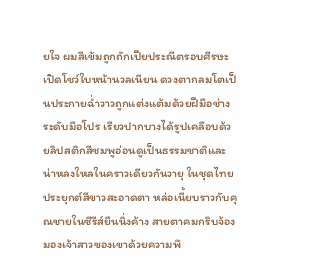ยใจ ผมสีเข้มถูกถักเปียประณีตรอบศีรษะเปิดโชว์ใบหน้านวลเนียน ดวงตากลมโตเป็นประกายฉ่ำวาวถูกแต่งแต้มด้วยฝีมือช่างระดับมือโปร เรียวปากบางได้รูปเคลือบด้วยลิปสติกสีชมพูอ่อนดูเป็นธรรมชาติและน่าหลงใหลในคราวเดียวกันวายุ ในชุดไทยประยุกต์สีขาวสะอาดตา หล่อเนี้ยบราวกับคุณชายในซีรีส์ยืนนิ่งค้าง สายตาคมกริบจ้องมองเจ้าสาวของเขาด้วยความพึ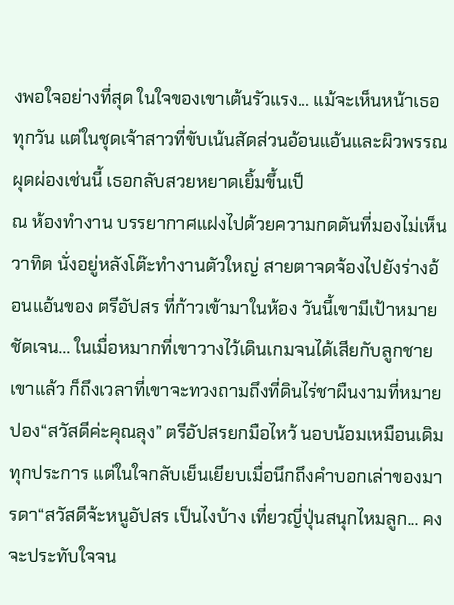งพอใจอย่างที่สุด ในใจของเขาเต้นรัวแรง... แม้จะเห็นหน้าเธอทุกวัน แต่ในชุดเจ้าสาวที่ขับเน้นสัดส่วนอ้อนแอ้นและผิวพรรณผุดผ่องเช่นนี้ เธอกลับสวยหยาดเยิ้มขึ้นเป็
ณ ห้องทำงาน บรรยากาศแฝงไปด้วยความกดดันที่มองไม่เห็น วาทิต นั่งอยู่หลังโต๊ะทำงานตัวใหญ่ สายตาจดจ้องไปยังร่างอ้อนแอ้นของ ตรีอัปสร ที่ก้าวเข้ามาในห้อง วันนี้เขามีเป้าหมายชัดเจน... ในเมื่อหมากที่เขาวางไว้เดินเกมจนได้เสียกับลูกชายเขาแล้ว ก็ถึงเวลาที่เขาจะทวงถามถึงที่ดินไร่ชาผืนงามที่หมายปอง“สวัสดีค่ะคุณลุง” ตรีอัปสรยกมือไหว้ นอบน้อมเหมือนเดิมทุกประการ แต่ในใจกลับเย็นเยียบเมื่อนึกถึงคำบอกเล่าของมารดา“สวัสดีจ้ะหนูอัปสร เป็นไงบ้าง เที่ยวญี่ปุ่นสนุกไหมลูก... คงจะประทับใจจน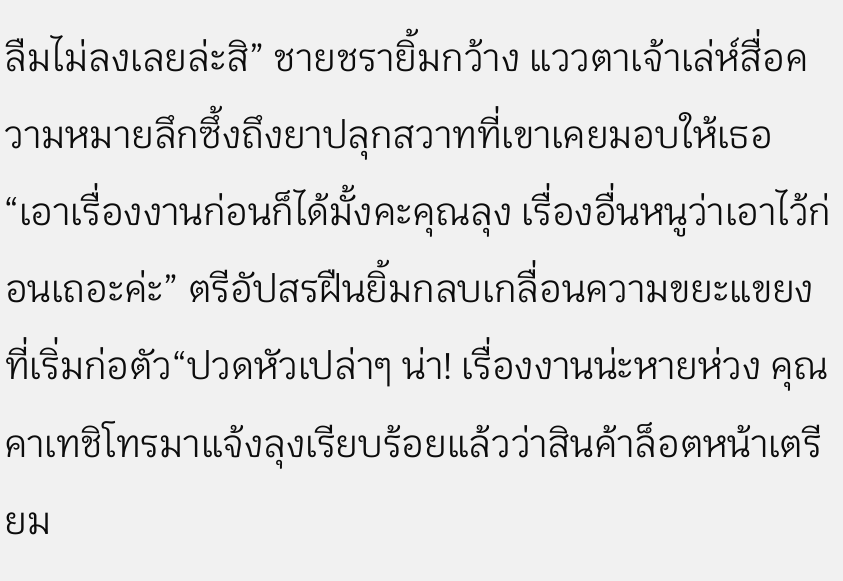ลืมไม่ลงเลยล่ะสิ” ชายชรายิ้มกว้าง แววตาเจ้าเล่ห์สื่อความหมายลึกซึ้งถึงยาปลุกสวาทที่เขาเคยมอบให้เธอ“เอาเรื่องงานก่อนก็ได้มั้งคะคุณลุง เรื่องอื่นหนูว่าเอาไว้ก่อนเถอะค่ะ” ตรีอัปสรฝืนยิ้มกลบเกลื่อนความขยะแขยงที่เริ่มก่อตัว“ปวดหัวเปล่าๆ น่า! เรื่องงานน่ะหายห่วง คุณคาเทชิโทรมาแจ้งลุงเรียบร้อยแล้วว่าสินค้าล็อตหน้าเตรียม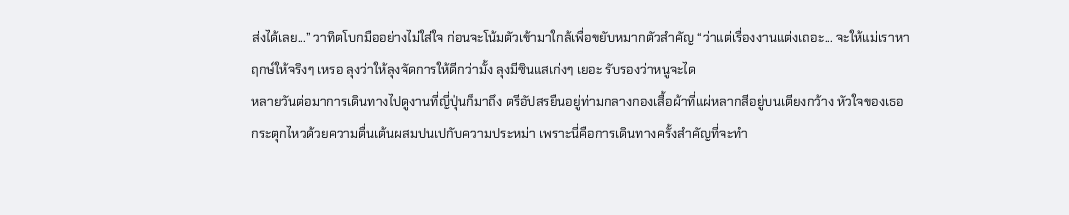ส่งได้เลย...” วาทิตโบกมืออย่างไม่ใส่ใจ ก่อนจะโน้มตัวเข้ามาใกล้เพื่อขยับหมากตัวสำคัญ “ว่าแต่เรื่องงานแต่งเถอะ... จะให้แม่เราหาฤกษ์ให้จริงๆ เหรอ ลุงว่าให้ลุงจัดการให้ดีกว่ามั้ง ลุงมีซินแสเก่งๆ เยอะ รับรองว่าหนูจะได
หลายวันต่อมาการเดินทางไปดูงานที่ญี่ปุ่นก็มาถึง ตรีอัปสรยืนอยู่ท่ามกลางกองเสื้อผ้าที่แผ่หลากสีอยู่บนเตียงกว้าง หัวใจของเธอกระตุกไหวด้วยความตื่นเต้นผสมปนเปกับความประหม่า เพราะนี่คือการเดินทางครั้งสำคัญที่จะทำ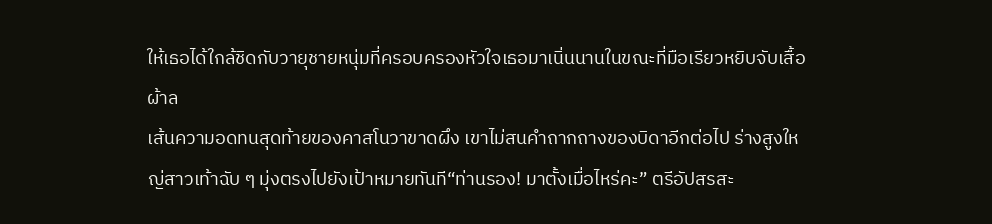ให้เธอได้ใกล้ชิดกับวายุชายหนุ่มที่ครอบครองหัวใจเธอมาเนิ่นนานในขณะที่มือเรียวหยิบจับเสื้อผ้าล
เส้นความอดทนสุดท้ายของคาสโนวาขาดผึง เขาไม่สนคำถากถางของบิดาอีกต่อไป ร่างสูงใหญ่สาวเท้าฉับ ๆ มุ่งตรงไปยังเป้าหมายทันที“ท่านรอง! มาตั้งเมื่อไหร่คะ” ตรีอัปสรสะ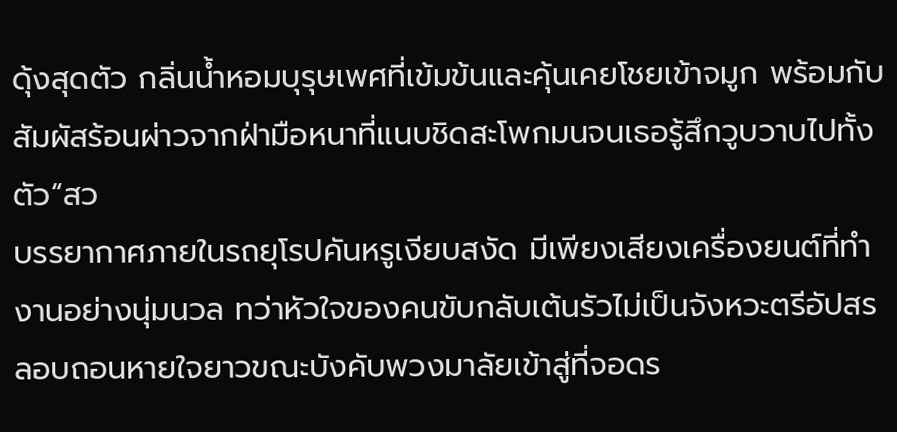ดุ้งสุดตัว กลิ่นน้ำหอมบุรุษเพศที่เข้มข้นและคุ้นเคยโชยเข้าจมูก พร้อมกับสัมผัสร้อนผ่าวจากฝ่ามือหนาที่แนบชิดสะโพกมนจนเธอรู้สึกวูบวาบไปทั้งตัว“สว
บรรยากาศภายในรถยุโรปคันหรูเงียบสงัด มีเพียงเสียงเครื่องยนต์ที่ทำงานอย่างนุ่มนวล ทว่าหัวใจของคนขับกลับเต้นรัวไม่เป็นจังหวะตรีอัปสร ลอบถอนหายใจยาวขณะบังคับพวงมาลัยเข้าสู่ที่จอดร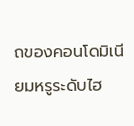ถของคอนโดมิเนียมหรูระดับไฮ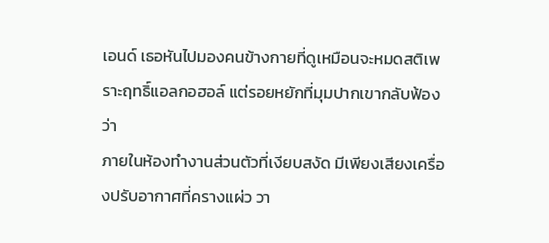เอนด์ เธอหันไปมองคนข้างกายที่ดูเหมือนจะหมดสติเพราะฤทธิ์แอลกอฮอล์ แต่รอยหยักที่มุมปากเขากลับฟ้องว่า
ภายในห้องทำงานส่วนตัวที่เงียบสงัด มีเพียงเสียงเครื่องปรับอากาศที่ครางแผ่ว วา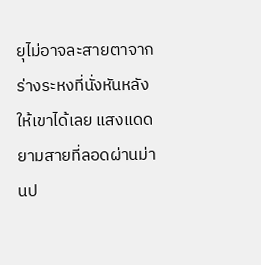ยุไม่อาจละสายตาจากร่างระหงที่นั่งหันหลังให้เขาได้เลย แสงแดดยามสายที่ลอดผ่านม่านป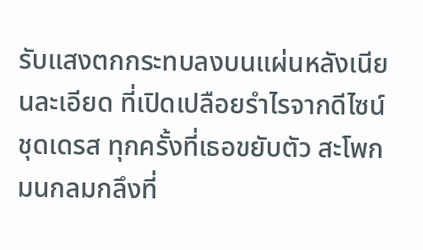รับแสงตกกระทบลงบนแผ่นหลังเนียนละเอียด ที่เปิดเปลือยรำไรจากดีไซน์ชุดเดรส ทุกครั้งที่เธอขยับตัว สะโพกมนกลมกลึงที่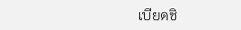เบียดชิ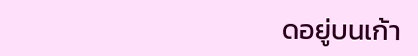ดอยู่บนเก้า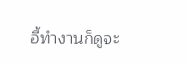อี้ทำงานก็ดูจะ